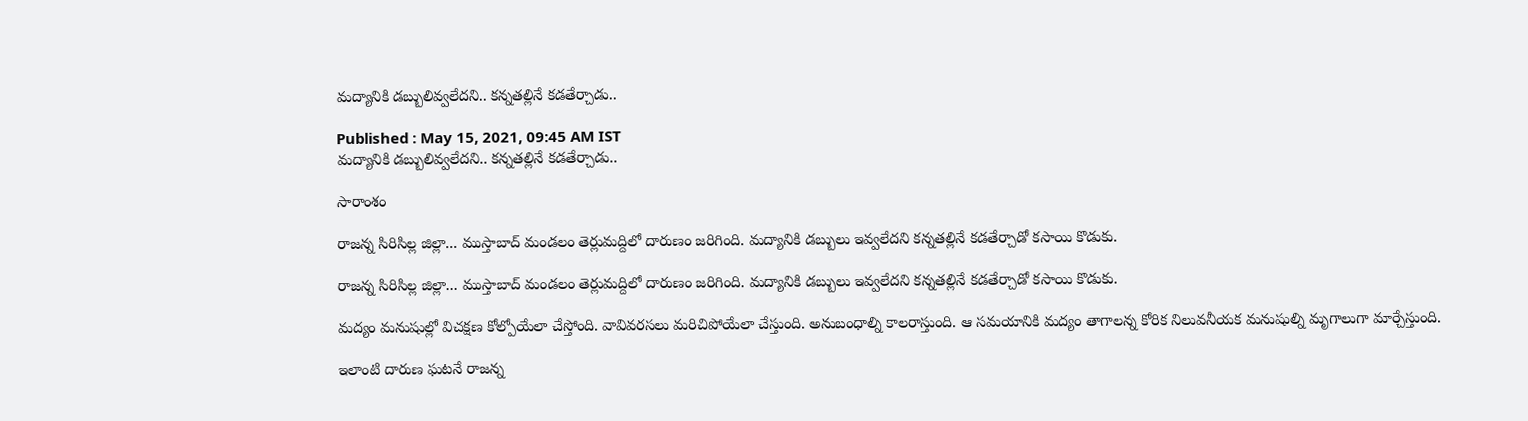మద్యానికి డబ్బులివ్వలేదని.. కన్నతల్లినే కడతేర్చాడు..

Published : May 15, 2021, 09:45 AM IST
మద్యానికి డబ్బులివ్వలేదని.. కన్నతల్లినే కడతేర్చాడు..

సారాంశం

రాజన్న సిరిసిల్ల జిల్లా... ముస్తాబాద్ మండలం తెర్లుమద్దిలో దారుణం జరిగింది. మద్యానికి డబ్బులు ఇవ్వలేదని కన్నతల్లినే కడతేర్చాడో కసాయి కొడుకు.

రాజన్న సిరిసిల్ల జిల్లా... ముస్తాబాద్ మండలం తెర్లుమద్దిలో దారుణం జరిగింది. మద్యానికి డబ్బులు ఇవ్వలేదని కన్నతల్లినే కడతేర్చాడో కసాయి కొడుకు.

మద్యం మనుషుల్లో విచక్షణ కోల్పోయేలా చేస్తోంది. వావివరసలు మరిచిపోయేలా చేస్తుంది. అనుబంధాల్ని కాలరాస్తుంది. ఆ సమయానికి మద్యం తాగాలన్న కోరిక నిలువనీయక మనుషుల్ని మృగాలుగా మార్చేస్తుంది.

ఇలాంటి దారుణ ఘటనే రాజన్న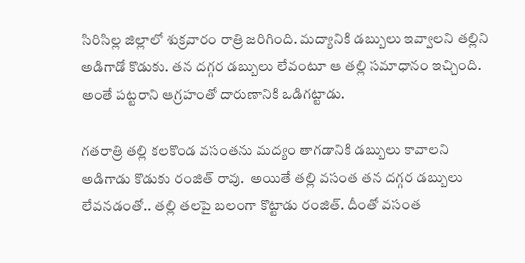సిరిసిల్ల జిల్లాలో శుక్రవారం రాత్రి జరిగింది. మద్యానికి డబ్బులు ఇవ్వాలని తల్లిని అడిగాడో కొడుకు. తన దగ్గర డబ్బులు లేవంటూ ఆ తల్లి సమాధానం ఇచ్చింది. అంతే పట్టరాని ఆగ్రహంతో దారుణానికి ఒడిగట్టాడు.

గతరాత్రి తల్లి కలకొండ వసంతను మద్యం తాగడానికి డబ్బులు కావాలని అడిగాడు కొడుకు రంజిత్ రావు.  అయితే తల్లి వసంత తన దగ్గర డబ్బులు లేవనడంతో.. తల్లి తలపై బలంగా కొట్టాడు రంజిత్. దీంతో వసంత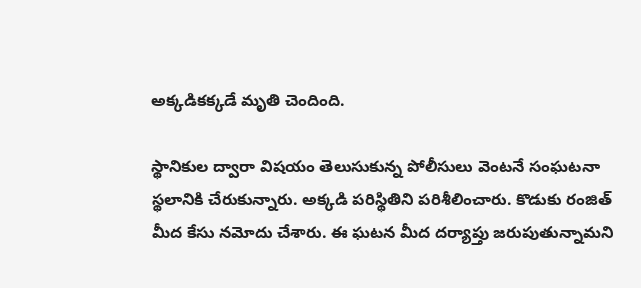అక్కడికక్కడే మృతి చెందింది.

స్థానికుల ద్వారా విషయం తెలుసుకున్న పోలీసులు వెంటనే సంఘటనా స్థలానికి చేరుకున్నారు. అక్కడి పరిస్థితిని పరిశీలించారు. కొడుకు రంజిత్ మీద కేసు నమోదు చేశారు. ఈ ఘటన మీద దర్యాప్తు జరుపుతున్నామని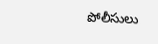పోలీసులు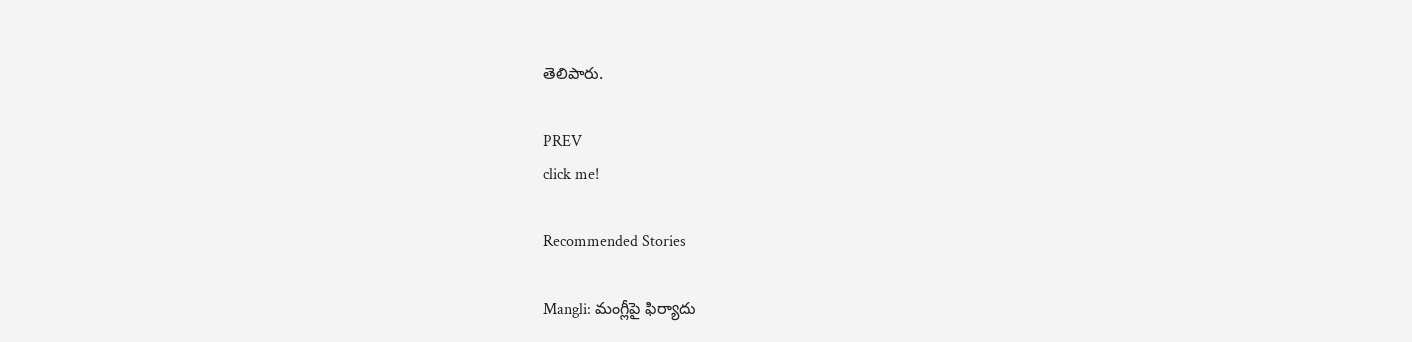తెలిపారు.

PREV
click me!

Recommended Stories

Mangli: మంగ్లీపై ఫిర్యాదు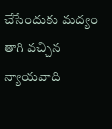చేసేందుకు మద్యం తాగి వచ్చిన న్యాయవాది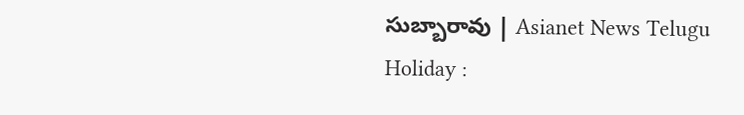సుబ్బారావు | Asianet News Telugu
Holiday :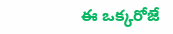ఈ ఒక్కరోజే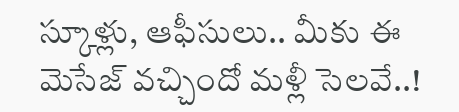స్కూళ్లు, ఆఫీసులు.. మీకు ఈ మెసేజ్ వచ్చిందో మళ్లీ సెలవే..!